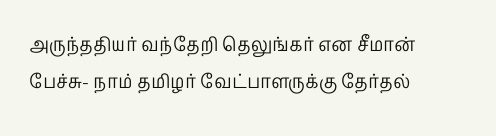அருந்ததியர் வந்தேறி தெலுங்கர் என சீமான் பேச்சு- நாம் தமிழர் வேட்பாளருக்கு தேர்தல்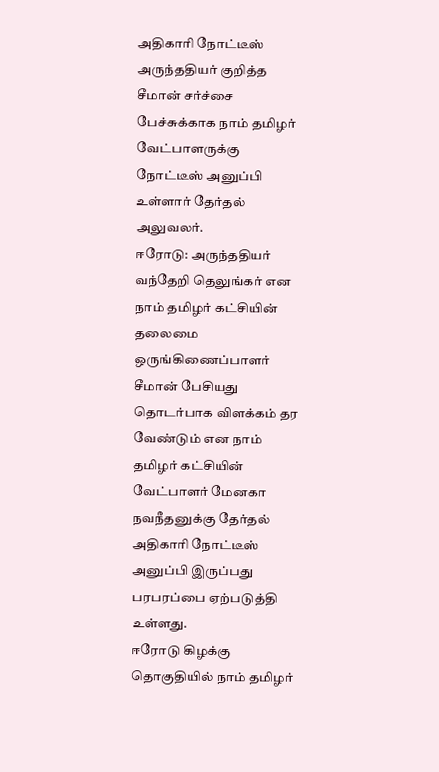அதிகாரி நோட்டீஸ்
அருந்ததியர் குறித்த சீமான் சர்ச்சை பேச்சுக்காக நாம் தமிழர் வேட்பாளருக்கு நோட்டீஸ் அனுப்பி உள்ளார் தேர்தல் அலுவலர்.
ஈரோடு: அருந்ததியர் வந்தேறி தெலுங்கர் என நாம் தமிழர் கட்சியின் தலைமை ஒருங்கிணைப்பாளர் சீமான் பேசியது தொடர்பாக விளக்கம் தர வேண்டும் என நாம் தமிழர் கட்சியின் வேட்பாளர் மேனகா நவநீதனுக்கு தேர்தல் அதிகாரி நோட்டீஸ் அனுப்பி இருப்பது பரபரப்பை ஏற்படுத்தி உள்ளது.
ஈரோடு கிழக்கு தொகுதியில் நாம் தமிழர்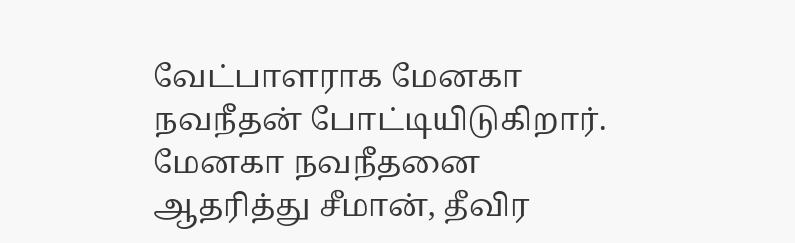வேட்பாளராக மேனகா நவநீதன் போட்டியிடுகிறார். மேனகா நவநீதனை ஆதரித்து சீமான், தீவிர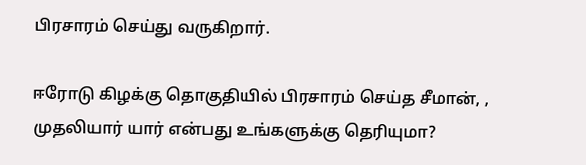பிரசாரம் செய்து வருகிறார்.

ஈரோடு கிழக்கு தொகுதியில் பிரசாரம் செய்த சீமான், , முதலியார் யார் என்பது உங்களுக்கு தெரியுமா?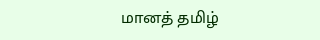மானத் தமிழ்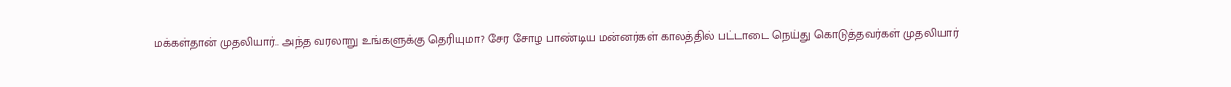மக்கள்தான் முதலியார்.. அந்த வரலாறு உங்களுக்கு தெரியுமா? சேர சோழ பாண்டிய மன்னர்கள் காலத்தில் பட்டாடை நெய்து கொடுத்தவர்கள் முதலியார்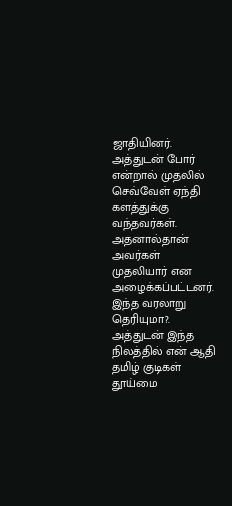ஜாதியினர். அத்துடன் போர் என்றால் முதலில் செவ்வேள் ஏந்தி களத்துக்கு வந்தவர்கள். அதனால்தான் அவர்கள் முதலியார் என அழைக்கப்பட்டனர். இந்த வரலாறு தெரியுமா?. அத்துடன் இந்த நிலத்தில் என் ஆதி தமிழ் குடிகள் தூய்மை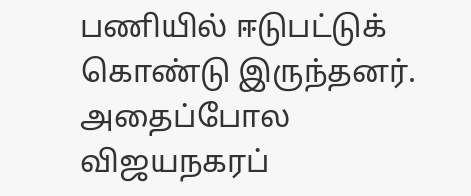பணியில் ஈடுபட்டுக் கொண்டு இருந்தனர். அதைப்போல விஜயநகரப்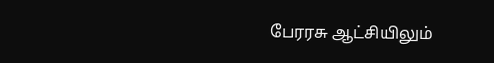பேரரசு ஆட்சியிலும்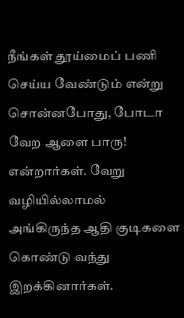நீங்கள் தூய்மைப் பணி செய்ய வேண்டும் என்று சொன்னபோது, போடா வேற ஆளை பாரு! என்றார்கள். வேறு வழியில்லாமல் அங்கிருந்த ஆதி குடிகளை கொண்டு வந்து இறக்கினார்கள்.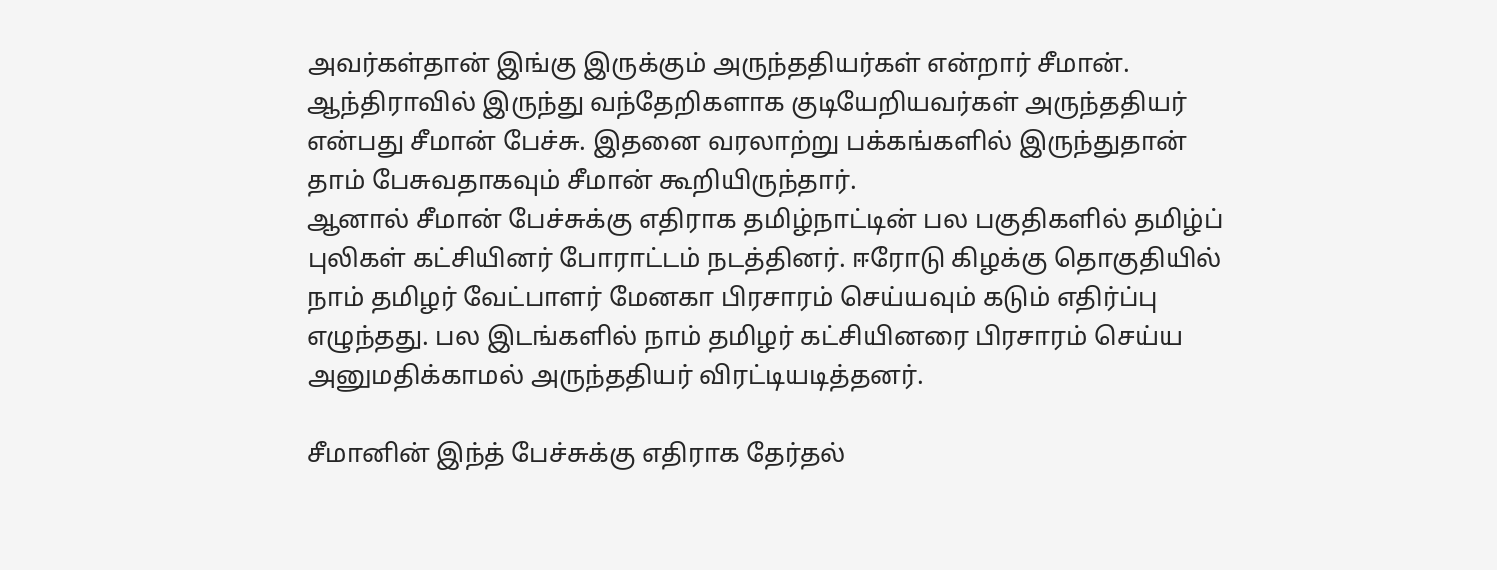அவர்கள்தான் இங்கு இருக்கும் அருந்ததியர்கள் என்றார் சீமான்.
ஆந்திராவில் இருந்து வந்தேறிகளாக குடியேறியவர்கள் அருந்ததியர் என்பது சீமான் பேச்சு. இதனை வரலாற்று பக்கங்களில் இருந்துதான் தாம் பேசுவதாகவும் சீமான் கூறியிருந்தார்.
ஆனால் சீமான் பேச்சுக்கு எதிராக தமிழ்நாட்டின் பல பகுதிகளில் தமிழ்ப் புலிகள் கட்சியினர் போராட்டம் நடத்தினர். ஈரோடு கிழக்கு தொகுதியில் நாம் தமிழர் வேட்பாளர் மேனகா பிரசாரம் செய்யவும் கடும் எதிர்ப்பு எழுந்தது. பல இடங்களில் நாம் தமிழர் கட்சியினரை பிரசாரம் செய்ய அனுமதிக்காமல் அருந்ததியர் விரட்டியடித்தனர்.

சீமானின் இந்த் பேச்சுக்கு எதிராக தேர்தல்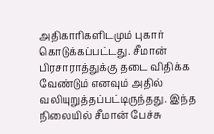அதிகாரிகளிடமும் புகார் கொடுக்கப்பட்டது. சீமான் பிரசாராத்துக்கு தடை விதிக்க வேண்டும் எனவும் அதில் வலியுறுத்தப்பட்டிருந்தது. இந்த நிலையில் சீமான் பேச்சு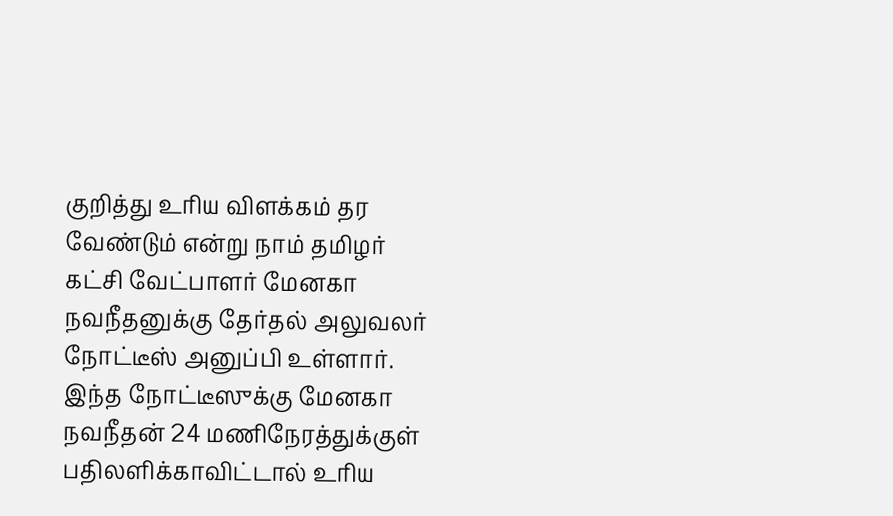குறித்து உரிய விளக்கம் தர வேண்டும் என்று நாம் தமிழர் கட்சி வேட்பாளர் மேனகா நவநீதனுக்கு தேர்தல் அலுவலர் நோட்டீஸ் அனுப்பி உள்ளார். இந்த நோட்டீஸுக்கு மேனகா நவநீதன் 24 மணிநேரத்துக்குள் பதிலளிக்காவிட்டால் உரிய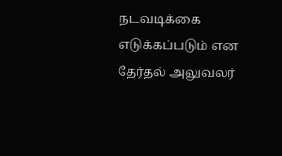நடவடிக்கை எடுக்கப்படும் என தேர்தல் அலுவலர்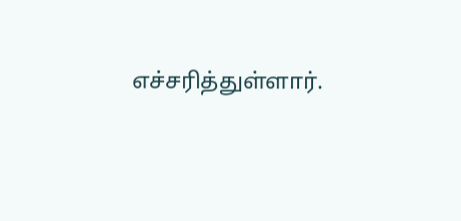எச்சரித்துள்ளார்.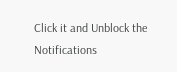Click it and Unblock the Notifications